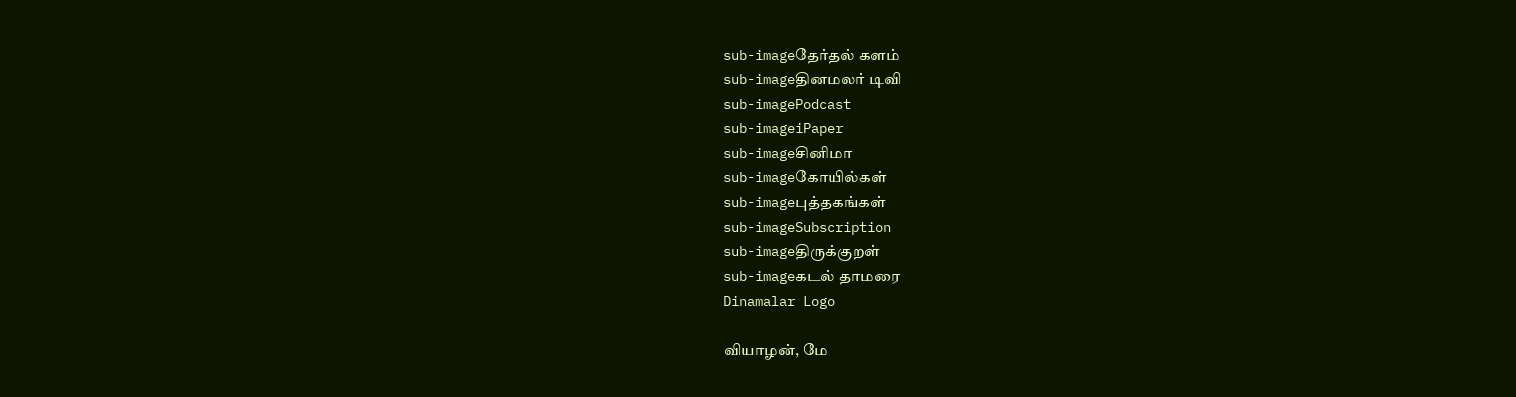sub-imageதேர்தல் களம்
sub-imageதினமலர் டிவி
sub-imagePodcast
sub-imageiPaper
sub-imageசினிமா
sub-imageகோயில்கள்
sub-imageபுத்தகங்கள்
sub-imageSubscription
sub-imageதிருக்குறள்
sub-imageகடல் தாமரை
Dinamalar Logo

வியாழன், மே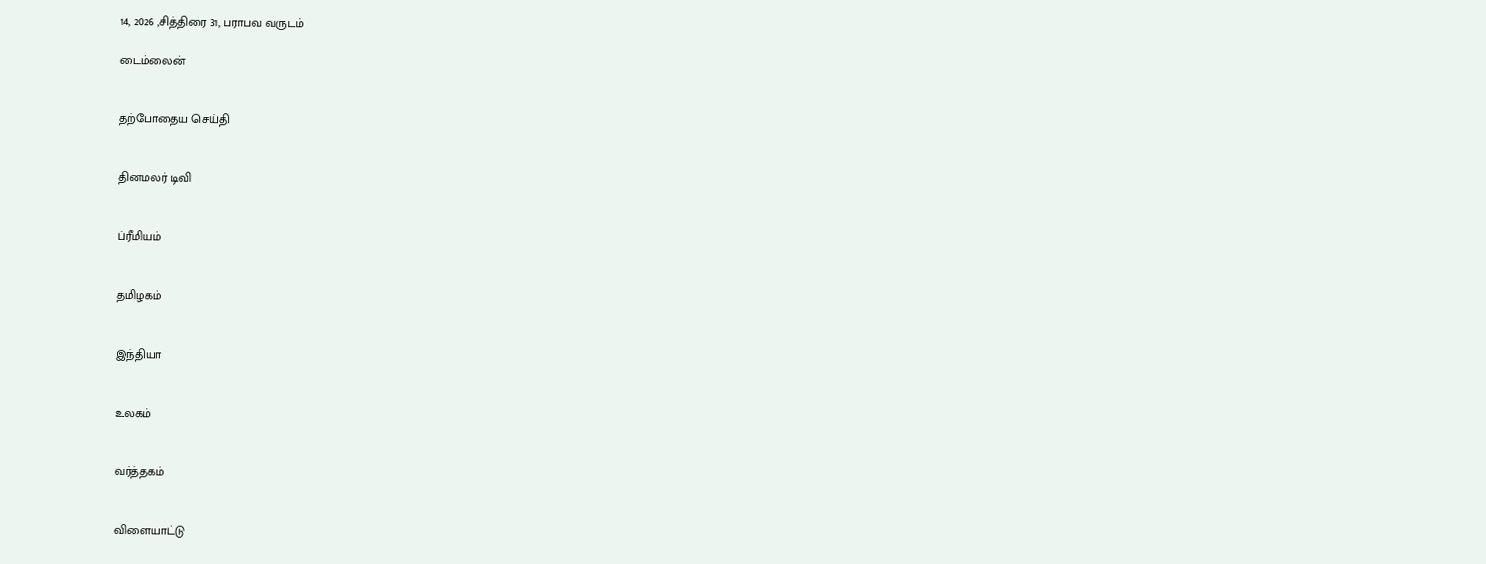14, 2026 ,சித்திரை 31, பராபவ வருடம்

டைம்லைன்


தற்போதைய செய்தி


தினமலர் டிவி


ப்ரீமியம்


தமிழகம்


இந்தியா


உலகம்


வர்த்தகம்


விளையாட்டு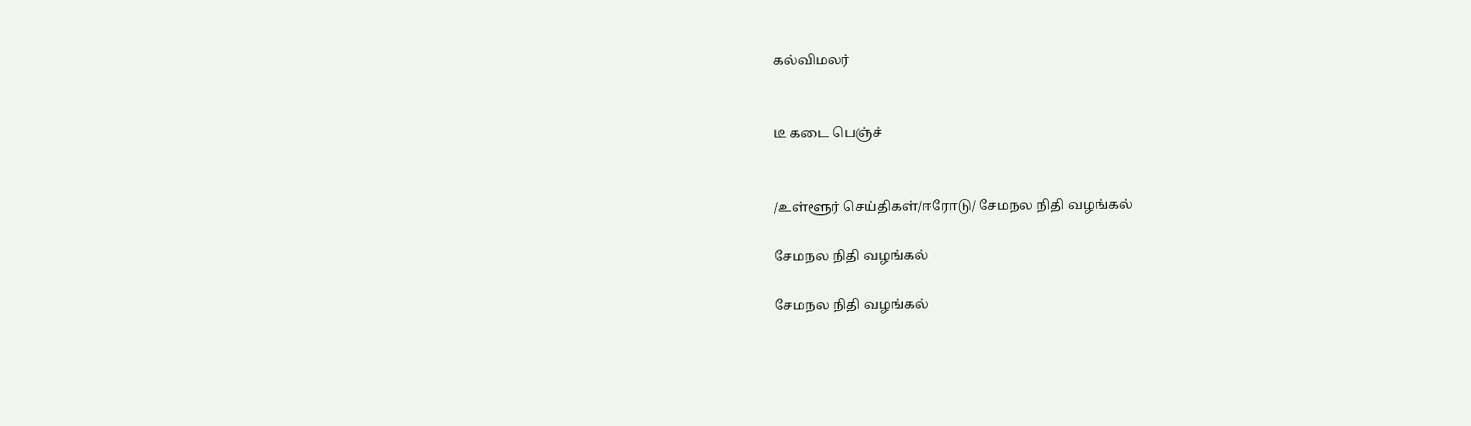கல்விமலர்


டீ கடை பெஞ்ச்


/உள்ளூர் செய்திகள்/ஈரோடு/ சேமநல நிதி வழங்கல்

சேமநல நிதி வழங்கல்

சேமநல நிதி வழங்கல்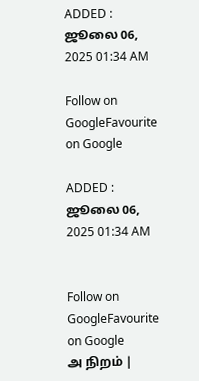ADDED : ஜூலை 06, 2025 01:34 AM

Follow on GoogleFavourite on Google

ADDED : ஜூலை 06, 2025 01:34 AM


Follow on GoogleFavourite on Google
அ நிறம் |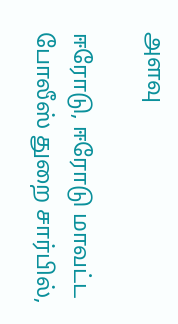அளவு

ஈரோடு, ஈரோடு மாவட்ட போலீஸ் துறை சார்பில்,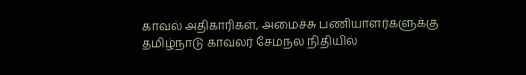காவல் அதிகாரிகள், அமைச்சு பணியாளர்களுக்கு தமிழ்நாடு காவலர் சேமநல நிதியில்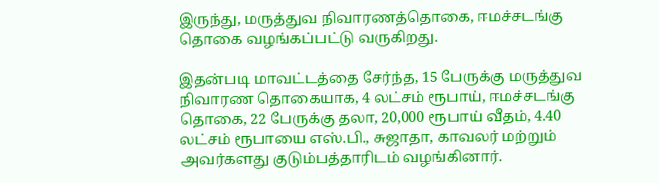இருந்து, மருத்துவ நிவாரணத்தொகை, ஈமச்சடங்கு தொகை வழங்கப்பட்டு வருகிறது.

இதன்படி மாவட்டத்தை சேர்ந்த, 15 பேருக்கு மருத்துவ நிவாரண தொகையாக, 4 லட்சம் ரூபாய், ஈமச்சடங்கு தொகை, 22 பேருக்கு தலா, 20,000 ரூபாய் வீதம், 4.40 லட்சம் ரூபாயை எஸ்.பி., சுஜாதா, காவலர் மற்றும் அவர்களது குடும்பத்தாரிடம் வழங்கினார்.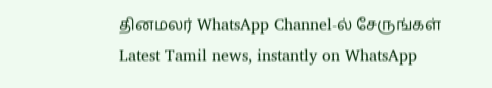தினமலர் WhatsApp Channel-ல் சேருங்கள்
Latest Tamil news, instantly on WhatsApp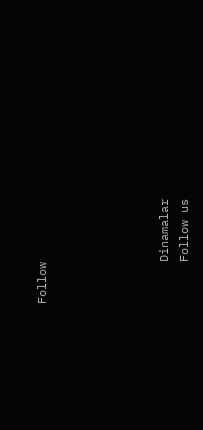Follow





      Dinamalar
      Follow us